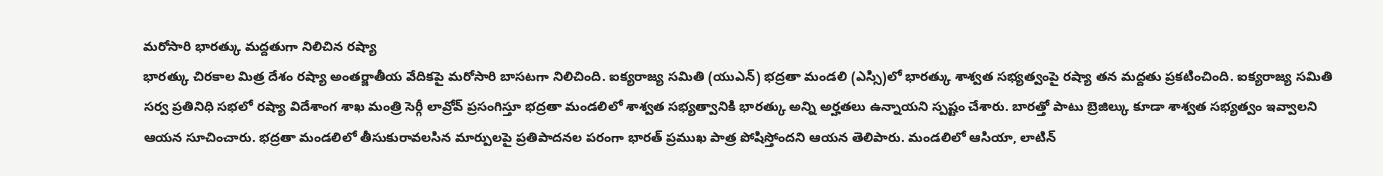మరోసారి భారత్కు మద్దతుగా నిలిచిన రష్యా
భారత్కు చిరకాల మిత్ర దేశం రష్యా అంతర్జాతీయ వేదికపై మరోసారి బాసటగా నిలిచింది. ఐక్యరాజ్య సమితి (యుఎన్) భద్రతా మండలి (ఎస్సి)లో భారత్కు శాశ్వత సభ్యత్వంపై రష్యా తన మద్దతు ప్రకటించింది. ఐక్యరాజ్య సమితి సర్వ ప్రతినిధి సభలో రష్యా విదేశాంగ శాఖ మంత్రి సెర్గీ లావ్రోవ్ ప్రసంగిస్తూ భద్రతా మండలిలో శాశ్వత సభ్యత్వానికి భారత్కు అన్ని అర్హతలు ఉన్నాయని స్పష్టం చేశారు. బారత్తో పాటు బ్రెజిల్కు కూడా శాశ్వత సభ్యత్వం ఇవ్వాలని ఆయన సూచించారు. భద్రతా మండలిలో తీసుకురావలసిన మార్పులపై ప్రతిపాదనల పరంగా భారత్ ప్రముఖ పాత్ర పోషిస్తోందని ఆయన తెలిపారు. మండలిలో ఆసియా, లాటిన్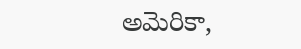అమెరికా,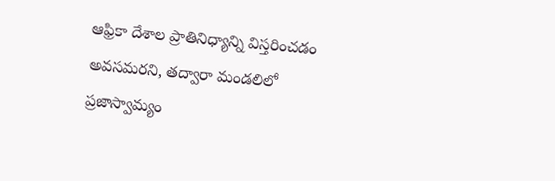ఆఫ్రికా దేశాల ప్రాతినిధ్యాన్ని విస్తరించడం అవసమరని, తద్వారా మండలిలో ప్రజాస్వామ్యం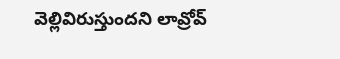వెల్లివిరుస్తుందని లావ్రోవ్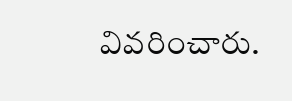వివరించారు.